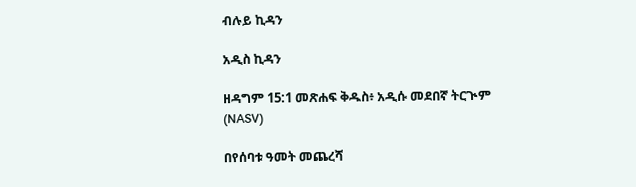ብሉይ ኪዳን

አዲስ ኪዳን

ዘዳግም 15:1 መጽሐፍ ቅዱስ፥ አዲሱ መደበኛ ትርጒም (NASV)

በየሰባቱ ዓመት መጨረሻ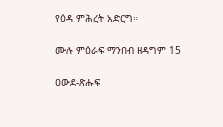የዕዳ ምሕረት አድርግ።

ሙሉ ምዕራፍ ማንበብ ዘዳግም 15

ዐውደ-ጽሑፍ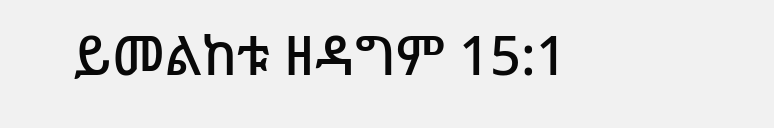ይመልከቱ ዘዳግም 15:1